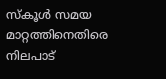സ്‌കൂള്‍ സമയ മാറ്റത്തിനെതിരെ നിലപാട്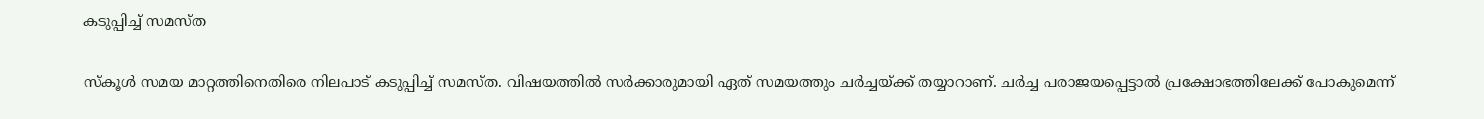കടുപ്പിച്ച് സമസ്ത

സ്‌കൂള്‍ സമയ മാറ്റത്തിനെതിരെ നിലപാട് കടുപ്പിച്ച് സമസ്ത. വിഷയത്തില്‍ സര്‍ക്കാരുമായി ഏത് സമയത്തും ചര്‍ച്ചയ്ക്ക് തയ്യാറാണ്. ചര്‍ച്ച പരാജയപ്പെട്ടാല്‍ പ്രക്ഷോഭത്തിലേക്ക് പോകുമെന്ന്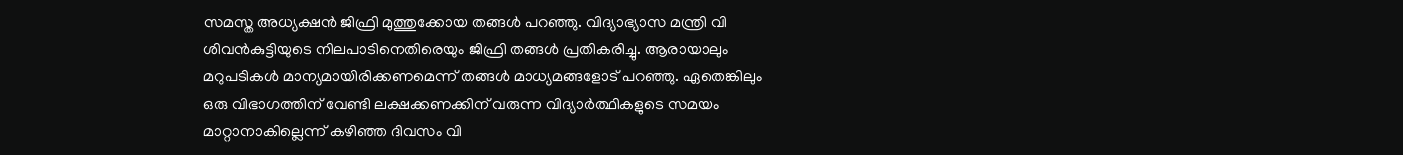സമസ്ത അധ്യക്ഷന്‍ ജിഫ്രി മുത്തുക്കോയ തങ്ങള്‍ പറഞ്ഞു. വിദ്യാഭ്യാസ മന്ത്രി വി ശിവന്‍കുട്ടിയുടെ നിലപാടിനെതിരെയും ജിഫ്രി തങ്ങള്‍ പ്രതികരിച്ചു. ആരായാലും മറുപടികള്‍ മാന്യമായിരിക്കണമെന്ന് തങ്ങള്‍ മാധ്യമങ്ങളോട് പറഞ്ഞു. ഏതെങ്കിലും ഒരു വിഭാഗത്തിന് വേണ്ടി ലക്ഷക്കണക്കിന് വരുന്ന വിദ്യാര്‍ത്ഥികളുടെ സമയം മാറ്റാനാകില്ലെന്ന് കഴിഞ്ഞ ദിവസം വി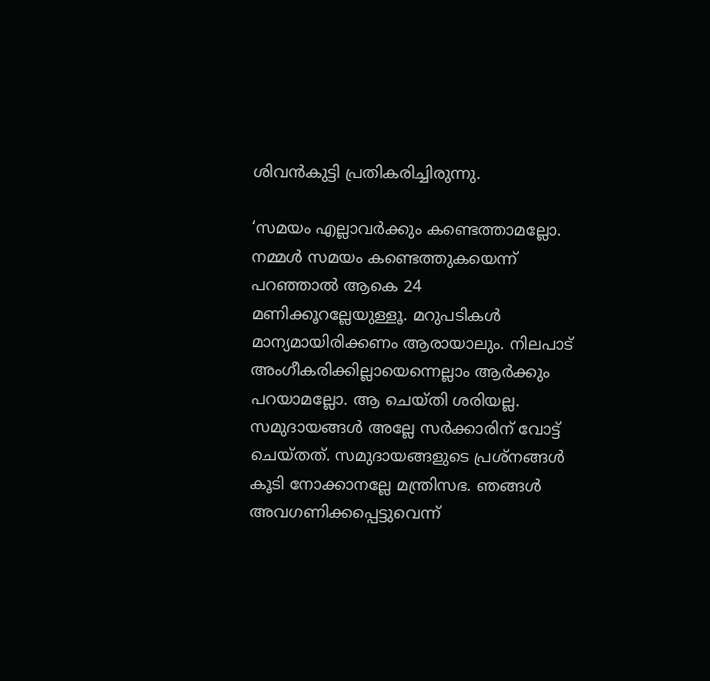ശിവന്‍കുട്ടി പ്രതികരിച്ചിരുന്നു.

‘സമയം എല്ലാവര്‍ക്കും കണ്ടെത്താമല്ലോ. നമ്മള്‍ സമയം കണ്ടെത്തുകയെന്ന് പറഞ്ഞാല്‍ ആകെ 24 മണിക്കൂറല്ലേയുള്ളൂ. മറുപടികള്‍ മാന്യമായിരിക്കണം ആരായാലും. നിലപാട് അംഗീകരിക്കില്ലായെന്നെല്ലാം ആര്‍ക്കും പറയാമല്ലോ. ആ ചെയ്തി ശരിയല്ല. സമുദായങ്ങള്‍ അല്ലേ സര്‍ക്കാരിന് വോട്ട് ചെയ്തത്. സമുദായങ്ങളുടെ പ്രശ്‌നങ്ങള്‍ കൂടി നോക്കാനല്ലേ മന്ത്രിസഭ. ഞങ്ങള്‍ അവഗണിക്കപ്പെട്ടുവെന്ന്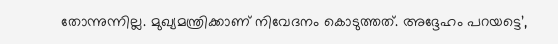തോന്നുന്നില്ല. മുഖ്യമന്ത്രിക്കാണ് നിവേദനം കൊടുത്തത്. അദ്ദേഹം പറയട്ടെ’,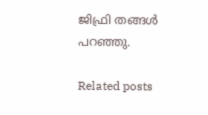ജിഫ്രി തങ്ങള്‍ പറഞ്ഞു.

Related posts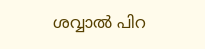ശവ്വാല്‍ പിറ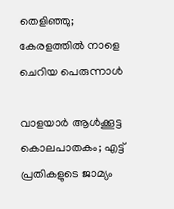തെളിഞ്ഞു; കേരളത്തില്‍ നാളെ ചെറിയ പെരുന്നാൾ

വാളയാര്‍ ആള്‍ക്കൂട്ട കൊലപാതകം; എട്ട് പ്രതികളുടെ ജാമ്യം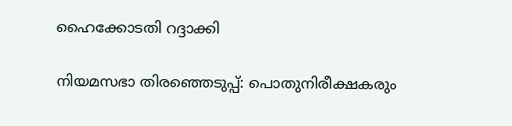ഹൈക്കോടതി റദ്ദാക്കി

നിയമസഭാ തിരഞ്ഞെടുപ്പ്: പൊതുനിരീക്ഷകരും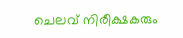ചെലവ് നിരീക്ഷകരും